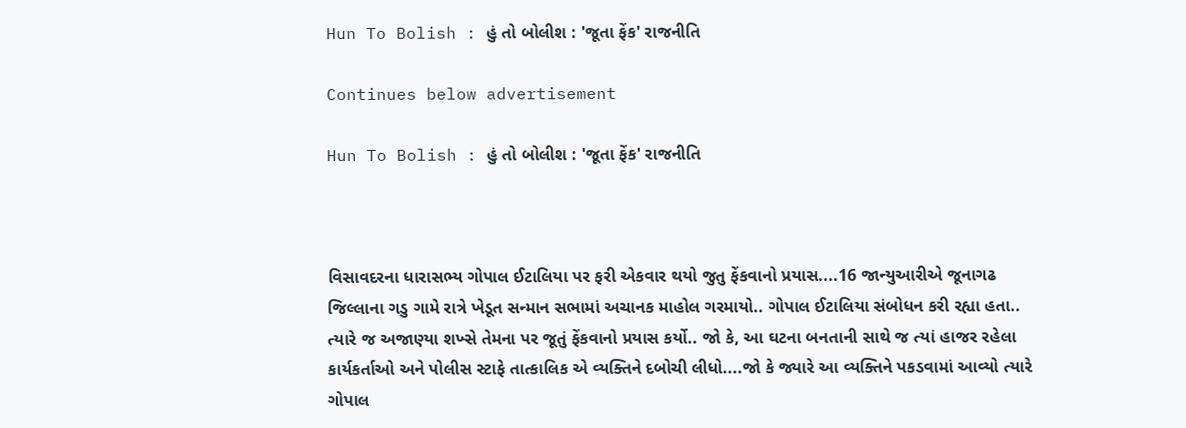Hun To Bolish : હું તો બોલીશ : 'જૂતા ફેંક' રાજનીતિ

Continues below advertisement

Hun To Bolish : હું તો બોલીશ : 'જૂતા ફેંક' રાજનીતિ



વિસાવદરના ધારાસભ્ય ગોપાલ ઈટાલિયા પર ફરી એકવાર થયો જુતુ ફેંકવાનો પ્રયાસ....16 જાન્યુઆરીએ જૂનાગઢ જિલ્લાના ગડુ ગામે રાત્રે ખેડૂત સન્માન સભામાં અચાનક માહોલ ગરમાયો.. ગોપાલ ઈટાલિયા સંબોધન કરી રહ્યા હતા.. ત્યારે જ અજાણ્યા શખ્સે તેમના પર જૂતું ફેંકવાનો પ્રયાસ કર્યો.. જો કે, આ ઘટના બનતાની સાથે જ ત્યાં હાજર રહેલા કાર્યકર્તાઓ અને પોલીસ સ્ટાફે તાત્કાલિક એ વ્યક્તિને દબોચી લીધો....જો કે જ્યારે આ વ્યક્તિને પકડવામાં આવ્યો ત્યારે ગોપાલ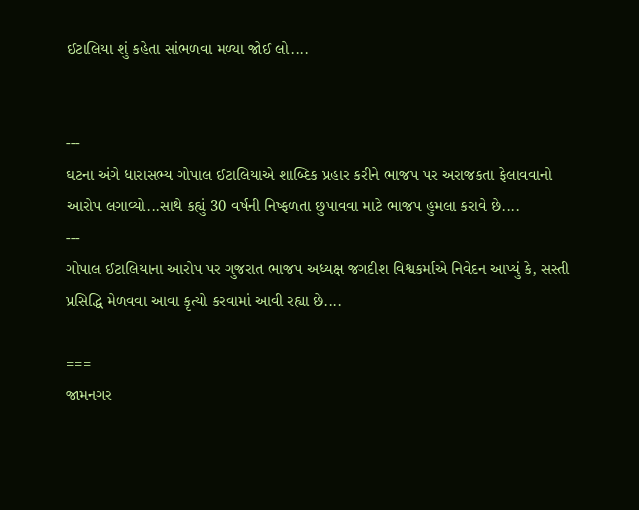ઈટાલિયા શું કહેતા સાંભળવા મળ્યા જોઈ લો....


---
ઘટના અંગે ધારાસભ્ય ગોપાલ ઈટાલિયાએ શાબ્દિક પ્રહાર કરીને ભાજપ પર અરાજકતા ફેલાવવાનો આરોપ લગાવ્યો...સાથે કહ્યું 30 વર્ષની નિષ્ફળતા છુપાવવા માટે ભાજપ હુમલા કરાવે છે....
---
ગોપાલ ઈટાલિયાના આરોપ પર ગુજરાત ભાજપ અધ્યક્ષ જગદીશ વિશ્વકર્માએ નિવેદન આપ્યું કે, સસ્તી પ્રસિદ્ધિ મેળવવા આવા કૃત્યો કરવામાં આવી રહ્યા છે....

===
જામનગર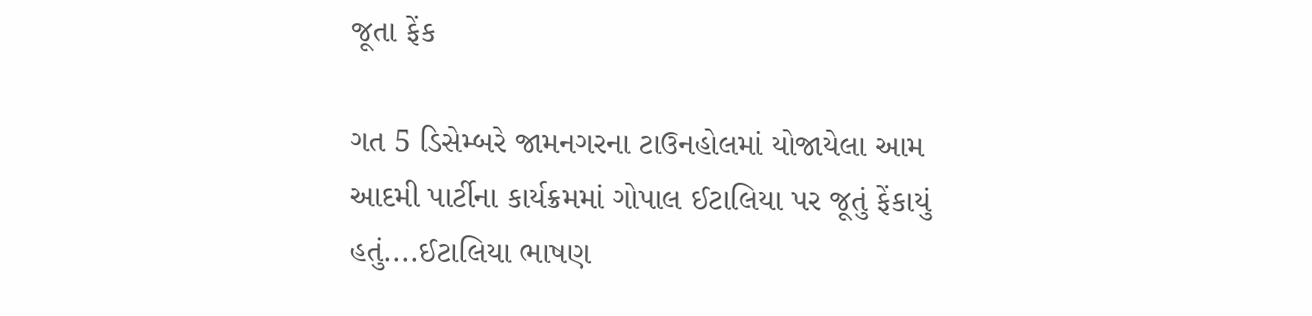જૂતા ફેંક

ગત 5 ડિસેમ્બરે જામનગરના ટાઉનહોલમાં યોજાયેલા આમ આદમી પાર્ટીના કાર્યક્રમમાં ગોપાલ ઈટાલિયા પર જૂતું ફેંકાયું હતું....ઈટાલિયા ભાષણ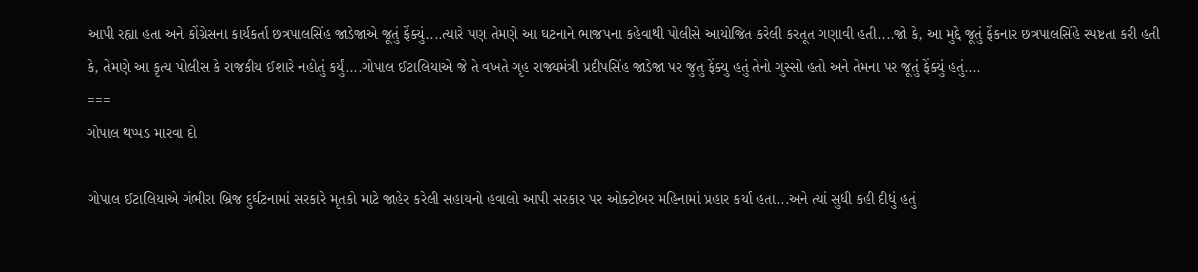આપી રહ્યા હતા અને કોંગ્રેસના કાર્યકર્તા છત્રપાલસિંહ જાડેજાએ જૂતું ફેંક્યું....ત્યારે પણ તેમણે આ ઘટનાને ભાજપના કહેવાથી પોલીસે આયોજિત કરેલી કરતૂત ગણાવી હતી....જો કે, આ મુદ્દે જૂતું ફેંકનાર છત્રપાલસિંહે સ્પષ્ટતા કરી હતી કે, તેમણે આ કૃત્ય પોલીસ કે રાજકીય ઈશારે નહોતું કર્યું....ગોપાલ ઈટાલિયાએ જે તે વખતે ગૃહ રાજ્યમંત્રી પ્રદીપસિંહ જાડેજા પર જુતુ ફેંક્યુ હતું તેનો ગુસ્સો હતો અને તેમના પર જૂતું ફેંક્યું હતું....
===
ગોપાલ થપ્પડ મારવા દો

ગોપાલ ઈટાલિયાએ ગંભીરા બ્રિજ દુર્ઘટનામાં સરકારે મૃતકો માટે જાહેર કરેલી સહાયનો હવાલો આપી સરકાર પર ઓક્ટોબર મહિનામાં પ્રહાર કર્યા હતા...અને ત્યાં સુધી કહી દીધું હતું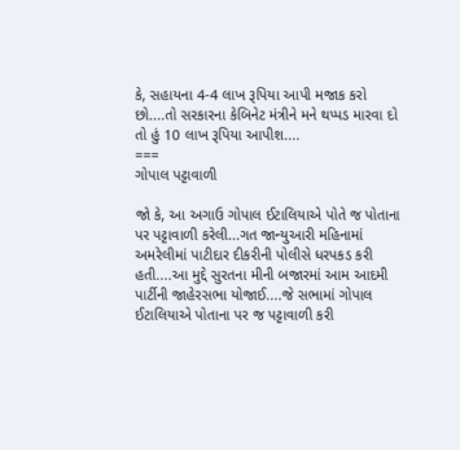કે, સહાયના 4-4 લાખ રૂપિયા આપી મજાક કરો છો....તો સરકારના કેબિનેટ મંત્રીને મને થપ્પડ મારવા દો તો હું 10 લાખ રૂપિયા આપીશ....
===
ગોપાલ પટ્ટાવાળી

જો કે, આ અગાઉ ગોપાલ ઈટાલિયાએ પોતે જ પોતાના પર પટ્ટાવાળી કરેલી...ગત જાન્યુઆરી મહિનામાં અમરેલીમાં પાટીદાર દીકરીની પોલીસે ધરપકડ કરી હતી....આ મુદ્દે સુરતના મીની બજારમાં આમ આદમી પાર્ટીની જાહેરસભા યોજાઈ....જે સભામાં ગોપાલ ઈટાલિયાએ પોતાના પર જ પટ્ટાવાળી કરી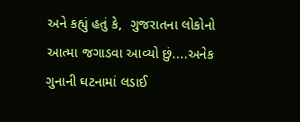અને કહ્યું હતું કે,  ગુજરાતના લોકોનો આત્મા જગાડવા આવ્યો છું....અનેક ગુનાની ઘટનામાં લડાઈ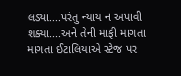લડ્યા....પરંતુ ન્યાય ન અપાવી શક્યા....અને તેની માફી માગતા માગતા ઈટાલિયાએ સ્ટેજ પર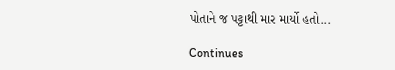પોતાને જ પટ્ટાથી માર માર્યો હતો...

Continues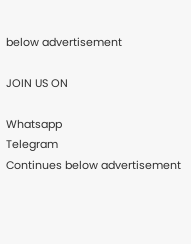below advertisement

JOIN US ON

Whatsapp
Telegram
Continues below advertisement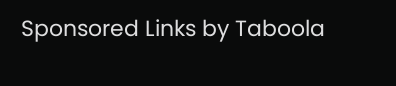Sponsored Links by Taboola